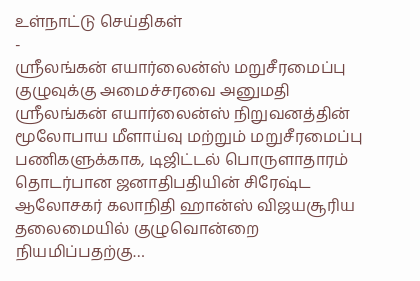உள்நாட்டு செய்திகள்
-
ஸ்ரீலங்கன் எயார்லைன்ஸ் மறுசீரமைப்பு குழுவுக்கு அமைச்சரவை அனுமதி
ஸ்ரீலங்கன் எயார்லைன்ஸ் நிறுவனத்தின் மூலோபாய மீளாய்வு மற்றும் மறுசீரமைப்பு பணிகளுக்காக, டிஜிட்டல் பொருளாதாரம் தொடர்பான ஜனாதிபதியின் சிரேஷ்ட ஆலோசகர் கலாநிதி ஹான்ஸ் விஜயசூரிய தலைமையில் குழுவொன்றை நியமிப்பதற்கு…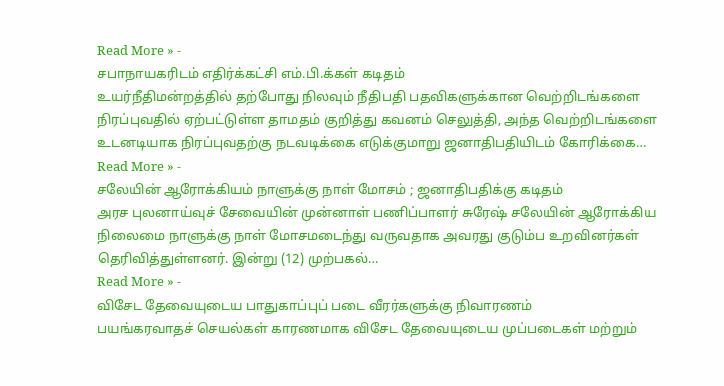Read More » -
சபாநாயகரிடம் எதிர்க்கட்சி எம்.பி.க்கள் கடிதம்
உயர்நீதிமன்றத்தில் தற்போது நிலவும் நீதிபதி பதவிகளுக்கான வெற்றிடங்களை நிரப்புவதில் ஏற்பட்டுள்ள தாமதம் குறித்து கவனம் செலுத்தி, அந்த வெற்றிடங்களை உடனடியாக நிரப்புவதற்கு நடவடிக்கை எடுக்குமாறு ஜனாதிபதியிடம் கோரிக்கை…
Read More » -
சலேயின் ஆரோக்கியம் நாளுக்கு நாள் மோசம் ; ஜனாதிபதிக்கு கடிதம்
அரச புலனாய்வுச் சேவையின் முன்னாள் பணிப்பாளர் சுரேஷ் சலேயின் ஆரோக்கிய நிலைமை நாளுக்கு நாள் மோசமடைந்து வருவதாக அவரது குடும்ப உறவினர்கள் தெரிவித்துள்ளனர். இன்று (12) முற்பகல்…
Read More » -
விசேட தேவையுடைய பாதுகாப்புப் படை வீரர்களுக்கு நிவாரணம்
பயங்கரவாதச் செயல்கள் காரணமாக விசேட தேவையுடைய முப்படைகள் மற்றும்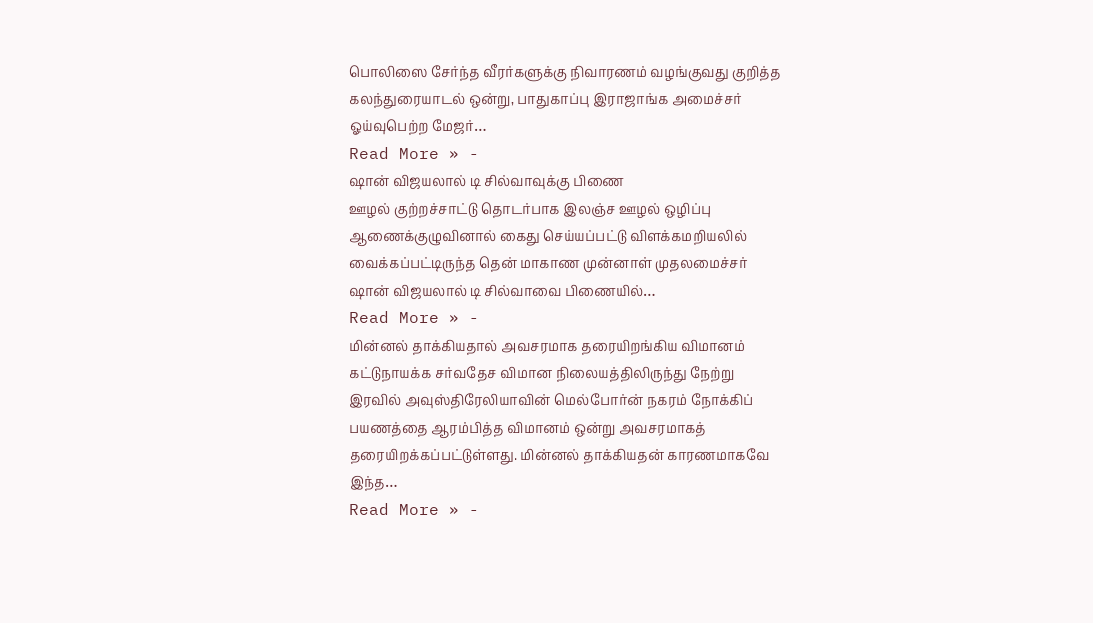பொலிஸை சேர்ந்த வீரர்களுக்கு நிவாரணம் வழங்குவது குறித்த கலந்துரையாடல் ஒன்று, பாதுகாப்பு இராஜாங்க அமைச்சர் ஓய்வுபெற்ற மேஜர்…
Read More » -
ஷான் விஜயலால் டி சில்வாவுக்கு பிணை
ஊழல் குற்றச்சாட்டு தொடர்பாக இலஞ்ச ஊழல் ஒழிப்பு ஆணைக்குழுவினால் கைது செய்யப்பட்டு விளக்கமறியலில் வைக்கப்பட்டிருந்த தென் மாகாண முன்னாள் முதலமைச்சர் ஷான் விஜயலால் டி சில்வாவை பிணையில்…
Read More » -
மின்னல் தாக்கியதால் அவசரமாக தரையிறங்கிய விமானம்
கட்டுநாயக்க சர்வதேச விமான நிலையத்திலிருந்து நேற்று இரவில் அவுஸ்திரேலியாவின் மெல்போர்ன் நகரம் நோக்கிப் பயணத்தை ஆரம்பித்த விமானம் ஒன்று அவசரமாகத் தரையிறக்கப்பட்டுள்ளது. மின்னல் தாக்கியதன் காரணமாகவே இந்த…
Read More » -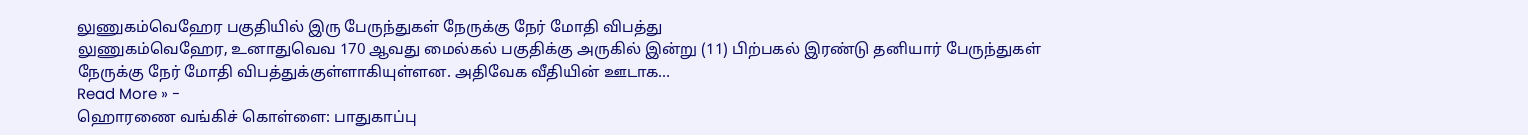லுணுகம்வெஹேர பகுதியில் இரு பேருந்துகள் நேருக்கு நேர் மோதி விபத்து
லுணுகம்வெஹேர, உனாதுவெவ 170 ஆவது மைல்கல் பகுதிக்கு அருகில் இன்று (11) பிற்பகல் இரண்டு தனியார் பேருந்துகள் நேருக்கு நேர் மோதி விபத்துக்குள்ளாகியுள்ளன. அதிவேக வீதியின் ஊடாக…
Read More » -
ஹொரணை வங்கிச் கொள்ளை: பாதுகாப்பு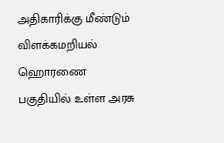அதிகாரிக்கு மீண்டும் விளக்கமறியல்
ஹொரணை பகுதியில் உள்ள அரசு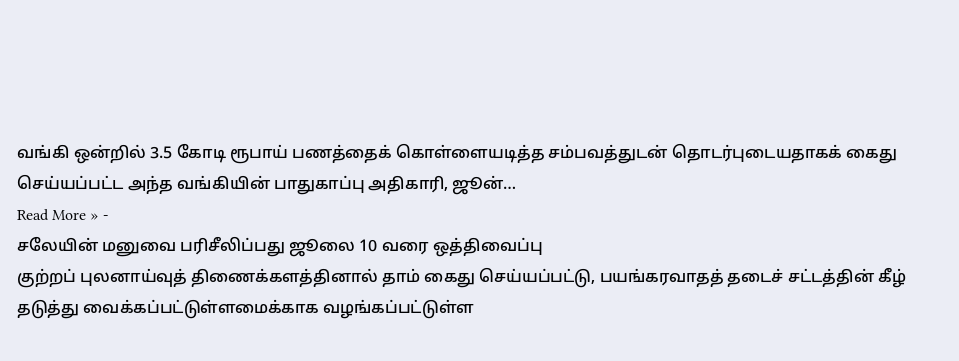வங்கி ஒன்றில் 3.5 கோடி ரூபாய் பணத்தைக் கொள்ளையடித்த சம்பவத்துடன் தொடர்புடையதாகக் கைது செய்யப்பட்ட அந்த வங்கியின் பாதுகாப்பு அதிகாரி, ஜூன்…
Read More » -
சலேயின் மனுவை பரிசீலிப்பது ஜூலை 10 வரை ஒத்திவைப்பு
குற்றப் புலனாய்வுத் திணைக்களத்தினால் தாம் கைது செய்யப்பட்டு, பயங்கரவாதத் தடைச் சட்டத்தின் கீழ் தடுத்து வைக்கப்பட்டுள்ளமைக்காக வழங்கப்பட்டுள்ள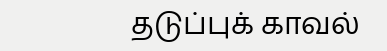தடுப்புக் காவல்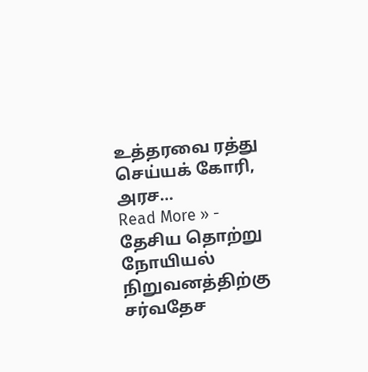உத்தரவை ரத்து செய்யக் கோரி, அரச…
Read More » -
தேசிய தொற்று நோயியல் நிறுவனத்திற்கு சர்வதேச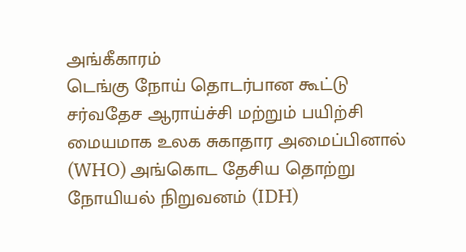அங்கீகாரம்
டெங்கு நோய் தொடர்பான கூட்டு சர்வதேச ஆராய்ச்சி மற்றும் பயிற்சி மையமாக உலக சுகாதார அமைப்பினால் (WHO) அங்கொட தேசிய தொற்று நோயியல் நிறுவனம் (IDH)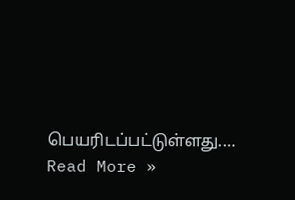பெயரிடப்பட்டுள்ளது.…
Read More »